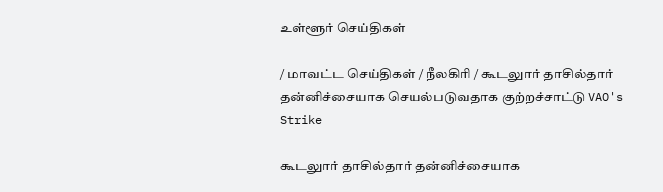உள்ளூர் செய்திகள்

/ மாவட்ட செய்திகள் / நீலகிரி / கூடலுார் தாசில்தார் தன்னிச்சையாக செயல்படுவதாக குற்றச்சாட்டு VAO's Strike

கூடலுார் தாசில்தார் தன்னிச்சையாக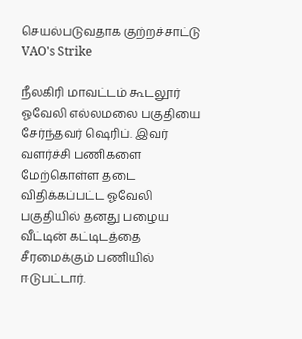செயல்படுவதாக குற்றச்சாட்டு VAO's Strike

நீலகிரி மாவட்டம் கூடலூர் ஓவேலி எல்லமலை பகுதியை சேர்ந்தவர் ஷெரிப். இவர் வளர்ச்சி பணிகளை மேற்கொள்ள தடை விதிக்கப்பட்ட ஓவேலி பகுதியில் தனது பழைய வீட்டின் கட்டிடத்தை சீரமைக்கும் பணியில் ஈடுபட்டார்.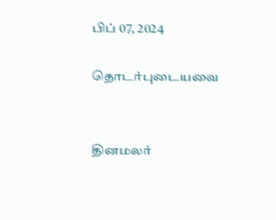பிப் 07, 2024

தொடர்புடையவை


தினமலர்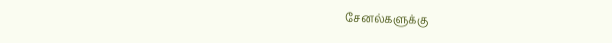சேனல்களுக்கு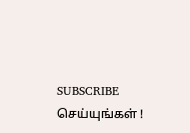SUBSCRIBE செய்யுங்கள் !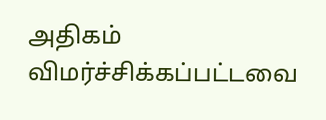அதிகம் விமர்ச்சிக்கப்பட்டவை